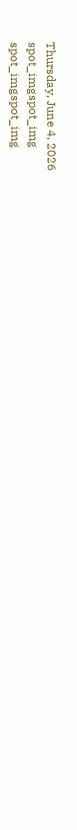Thursday, June 4, 2026
spot_imgspot_img
spot_imgspot_img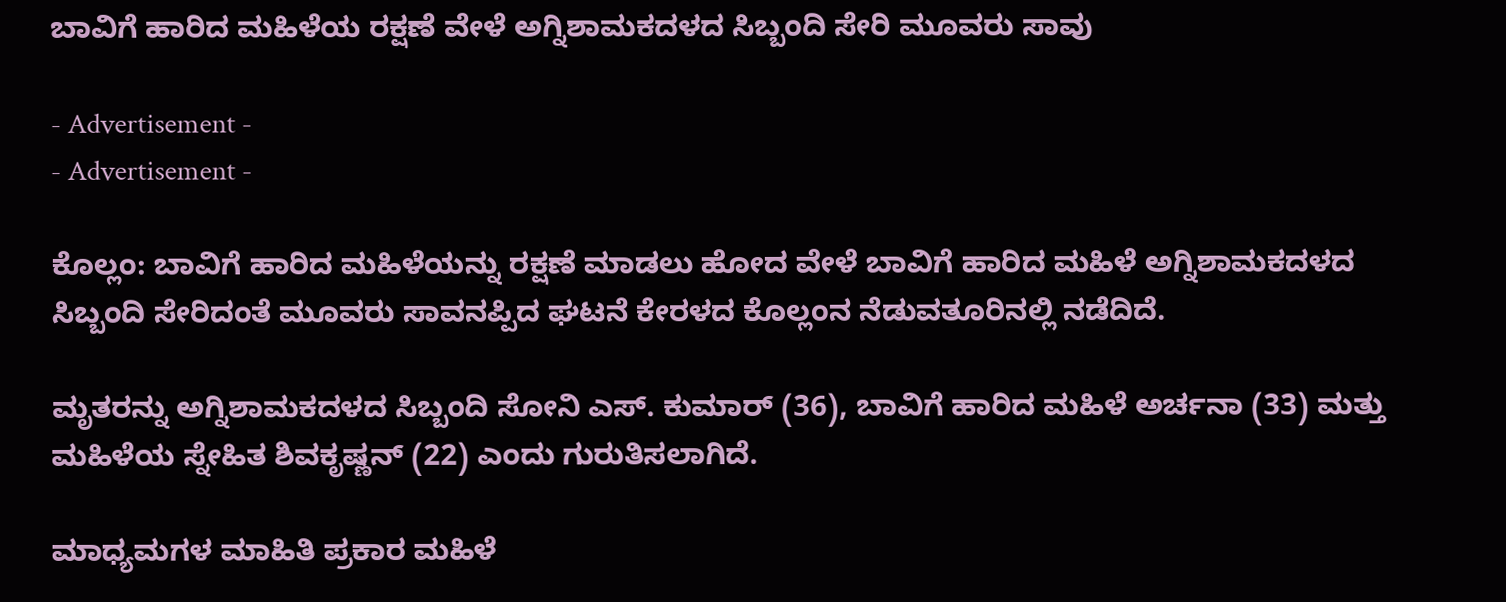ಬಾವಿಗೆ ಹಾರಿದ ಮಹಿಳೆಯ ರಕ್ಷಣೆ ವೇಳೆ ಅಗ್ನಿಶಾಮಕದಳದ ಸಿಬ್ಬಂದಿ ಸೇರಿ ಮೂವರು ಸಾವು

- Advertisement -
- Advertisement -

ಕೊಲ್ಲಂ: ಬಾವಿಗೆ ಹಾರಿದ ಮಹಿಳೆಯನ್ನು ರಕ್ಷಣೆ ಮಾಡಲು ಹೋದ ವೇಳೆ ಬಾವಿಗೆ ಹಾರಿದ ಮಹಿಳೆ ಅಗ್ನಿಶಾಮಕದಳದ ಸಿಬ್ಬಂದಿ ಸೇರಿದಂತೆ ಮೂವರು ಸಾವನಪ್ಪಿದ ಘಟನೆ ಕೇರಳದ ಕೊಲ್ಲಂನ ನೆಡುವತೂರಿನಲ್ಲಿ ನಡೆದಿದೆ.

ಮೃತರನ್ನು ಅಗ್ನಿಶಾಮಕದಳದ ಸಿಬ್ಬಂದಿ ಸೋನಿ ಎಸ್. ಕುಮಾರ್ (36), ಬಾವಿಗೆ ಹಾರಿದ ಮಹಿಳೆ ಅರ್ಚನಾ (33) ಮತ್ತು ಮಹಿಳೆಯ ಸ್ನೇಹಿತ ಶಿವಕೃಷ್ಣನ್ (22) ಎಂದು ಗುರುತಿಸಲಾಗಿದೆ.

ಮಾಧ್ಯಮಗಳ ಮಾಹಿತಿ ಪ್ರಕಾರ ಮಹಿಳೆ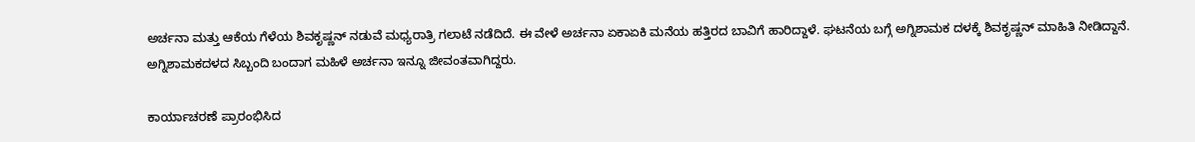ಅರ್ಚನಾ ಮತ್ತು ಆಕೆಯ ಗೆಳೆಯ ಶಿವಕೃಷ್ಣನ್ ನಡುವೆ ಮಧ್ಯರಾತ್ರಿ ಗಲಾಟೆ ನಡೆದಿದೆ. ಈ ವೇಳೆ ಅರ್ಚನಾ ಏಕಾಏಕಿ ಮನೆಯ ಹತ್ತಿರದ ಬಾವಿಗೆ ಹಾರಿದ್ದಾಳೆ. ಘಟನೆಯ ಬಗ್ಗೆ ಅಗ್ನಿಶಾಮಕ ದಳಕ್ಕೆ ಶಿವಕೃಷ್ಣನ್ ಮಾಹಿತಿ ನೀಡಿದ್ದಾನೆ. ಅಗ್ನಿಶಾಮಕದಳದ ಸಿಬ್ಬಂದಿ ಬಂದಾಗ ಮಹಿಳೆ ಅರ್ಚನಾ ಇನ್ನೂ ಜೀವಂತವಾಗಿದ್ದರು.

ಕಾರ್ಯಾಚರಣೆ ಪ್ರಾರಂಭಿಸಿದ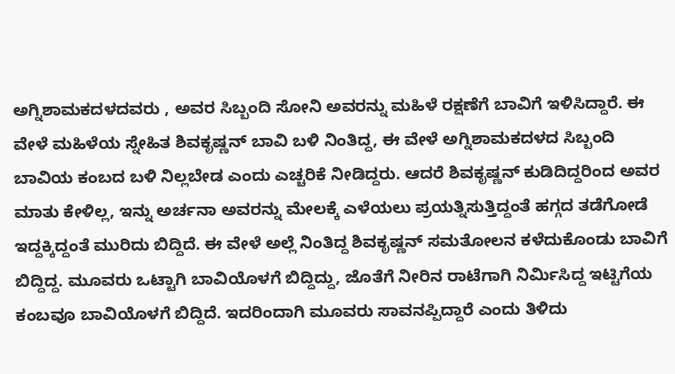ಅಗ್ನಿಶಾಮಕದಳದವರು , ಅವರ ಸಿಬ್ಬಂದಿ ಸೋನಿ ಅವರನ್ನು ಮಹಿಳೆ ರಕ್ಷಣೆಗೆ ಬಾವಿಗೆ ಇಳಿಸಿದ್ದಾರೆ. ಈ ವೇಳೆ ಮಹಿಳೆಯ ಸ್ನೇಹಿತ ಶಿವಕೃಷ್ಣನ್ ಬಾವಿ ಬಳಿ ನಿಂತಿದ್ದ, ಈ ವೇಳೆ ಅಗ್ನಿಶಾಮಕದಳದ ಸಿಬ್ಬಂದಿ ಬಾವಿಯ ಕಂಬದ ಬಳಿ ನಿಲ್ಲಬೇಡ ಎಂದು ಎಚ್ಚರಿಕೆ ನೀಡಿದ್ದರು. ಆದರೆ ಶಿವಕೃಷ್ಣನ್ ಕುಡಿದಿದ್ದರಿಂದ ಅವರ ಮಾತು ಕೇಳಿಲ್ಲ, ಇನ್ನು ಅರ್ಚನಾ ಅವರನ್ನು ಮೇಲಕ್ಕೆ ಎಳೆಯಲು ಪ್ರಯತ್ನಿಸುತ್ತಿದ್ದಂತೆ ಹಗ್ಗದ ತಡೆಗೋಡೆ ಇದ್ದಕ್ಕಿದ್ದಂತೆ ಮುರಿದು ಬಿದ್ದಿದೆ. ಈ ವೇಳೆ ಅಲ್ಲೆ ನಿಂತಿದ್ದ ಶಿವಕೃಷ್ಣನ್ ಸಮತೋಲನ ಕಳೆದುಕೊಂಡು ಬಾವಿಗೆ ಬಿದ್ದಿದ್ದ. ಮೂವರು ಒಟ್ಟಾಗಿ ಬಾವಿಯೊಳಗೆ ಬಿದ್ದಿದ್ದು, ಜೊತೆಗೆ ನೀರಿನ ರಾಟೆಗಾಗಿ ನಿರ್ಮಿಸಿದ್ದ ಇಟ್ಟಿಗೆಯ ಕಂಬವೂ ಬಾವಿಯೊಳಗೆ ಬಿದ್ದಿದೆ. ಇದರಿಂದಾಗಿ ಮೂವರು ಸಾವನಪ್ಪಿದ್ದಾರೆ ಎಂದು ತಿಳಿದು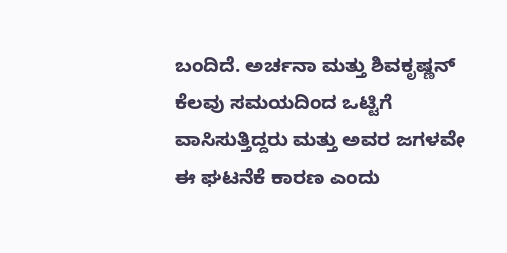ಬಂದಿದೆ. ಅರ್ಚನಾ ಮತ್ತು ಶಿವಕೃಷ್ಣನ್ ಕೆಲವು ಸಮಯದಿಂದ ಒಟ್ಟಿಗೆ ವಾಸಿಸುತ್ತಿದ್ದರು ಮತ್ತು ಅವರ ಜಗಳವೇ ಈ ಘಟನೆಕೆ ಕಾರಣ ಎಂದು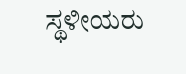ಸ್ಥಳೀಯರು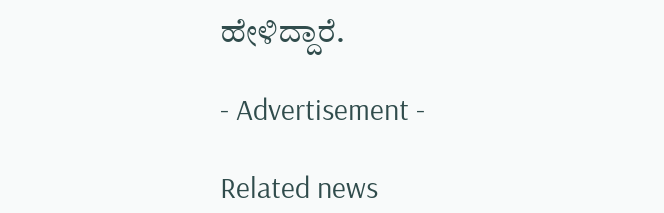ಹೇಳಿದ್ದಾರೆ.

- Advertisement -

Related news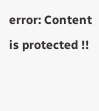error: Content is protected !!